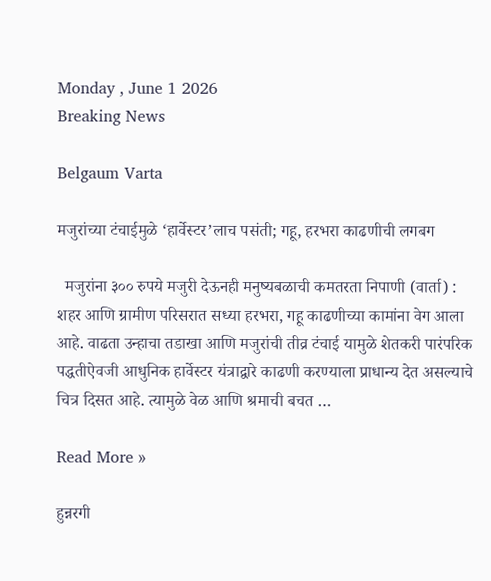Monday , June 1 2026
Breaking News

Belgaum Varta

मजुरांच्या टंचाईमुळे ‘हार्वेस्टर’लाच पसंती; गहू, हरभरा काढणीची लगबग

  मजुरांना ३०० रुपये मजुरी देऊनही मनुष्यबळाची कमतरता निपाणी (वार्ता) : शहर आणि ग्रामीण परिसरात सध्या हरभरा, गहू काढणीच्या कामांना वेग आला आहे. वाढता उन्हाचा तडाखा आणि मजुरांची तीव्र टंचाई यामुळे शेतकरी पारंपरिक पद्धतीऐवजी आधुनिक हार्वेस्टर यंत्राद्वारे काढणी करण्याला प्राधान्य देत असल्याचे चित्र दिसत आहे. त्यामुळे वेळ आणि श्रमाची बचत …

Read More »

हुन्नरगी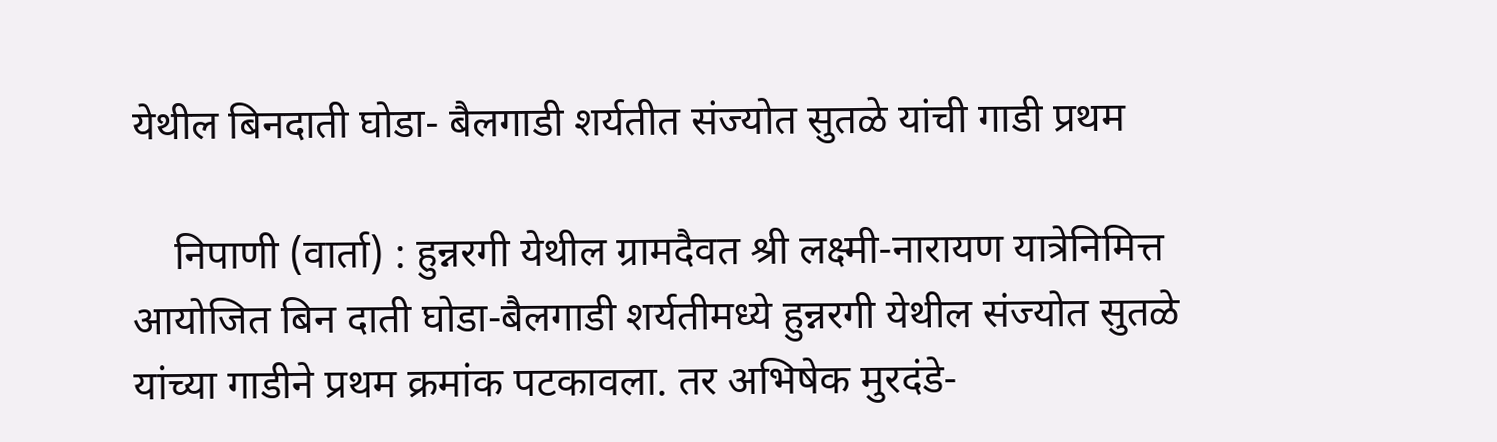येथील बिनदाती घोडा- बैलगाडी शर्यतीत संज्योत सुतळे यांची गाडी प्रथम

    निपाणी (वार्ता) : हुन्नरगी येथील ग्रामदैवत श्री लक्ष्मी-नारायण यात्रेनिमित्त आयोजित बिन दाती घोडा-बैलगाडी शर्यतीमध्ये हुन्नरगी येथील संज्योत सुतळे यांच्या गाडीने प्रथम क्रमांक पटकावला. तर अभिषेक मुरदंडे-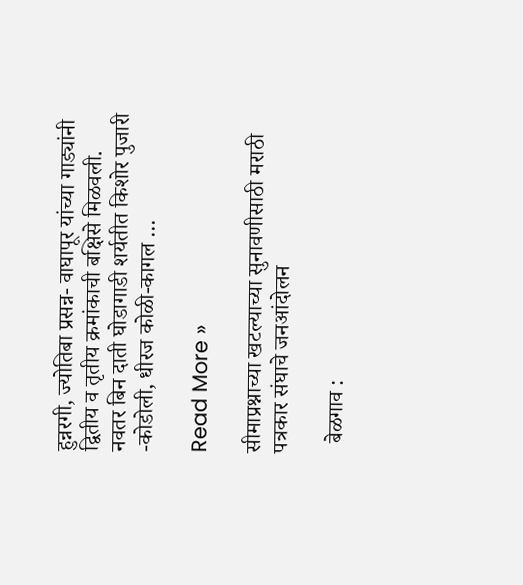हुन्नरगी, ज्योतिबा प्रसन्न- वाघापूर यांच्या गाड्यांनी द्वितीय व तृतीय क्रमांकाची बक्षिसे मिळवली. नवतर बिन दाती घोडागाडी शर्यतीत किशोर पुजारी -कोडोली, धीरज कोळी-कागल …

Read More »

सीमाप्रश्नाच्या खटल्याच्या सुनावणीसाठी मराठी पत्रकार संघाचे जनआंदोलन

  बेळगाव :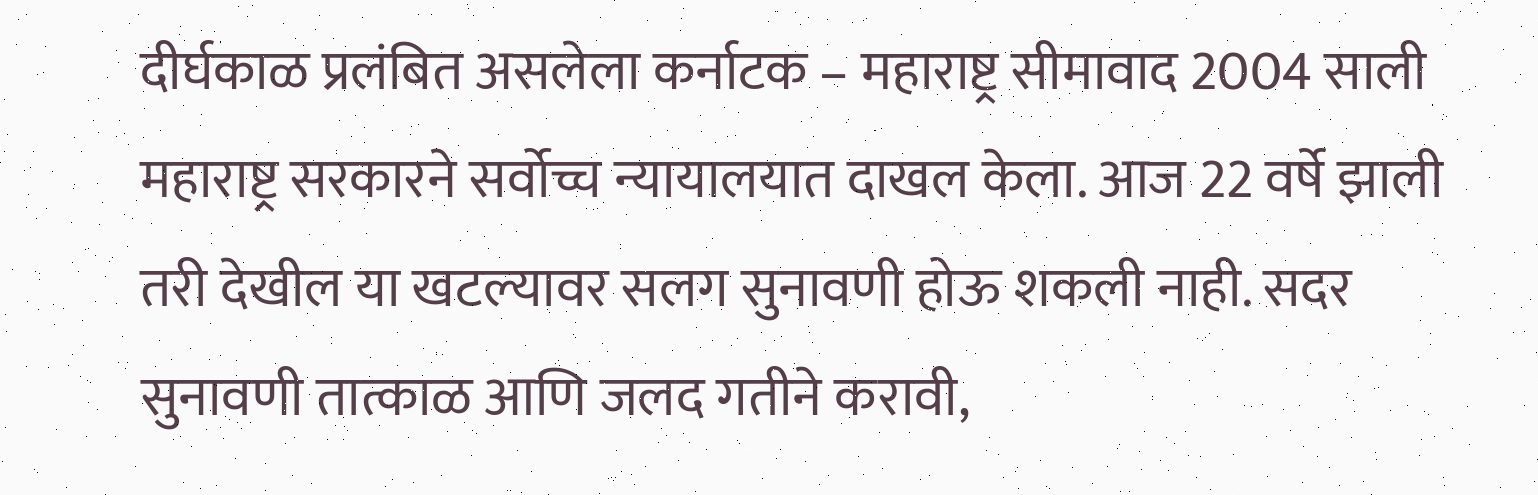दीर्घकाळ प्रलंबित असलेला कर्नाटक – महाराष्ट्र सीमावाद 2004 साली महाराष्ट्र सरकारने सर्वोच्च न्यायालयात दाखल केला. आज 22 वर्षे झाली तरी देखील या खटल्यावर सलग सुनावणी होऊ शकली नाही. सदर सुनावणी तात्काळ आणि जलद गतीने करावी,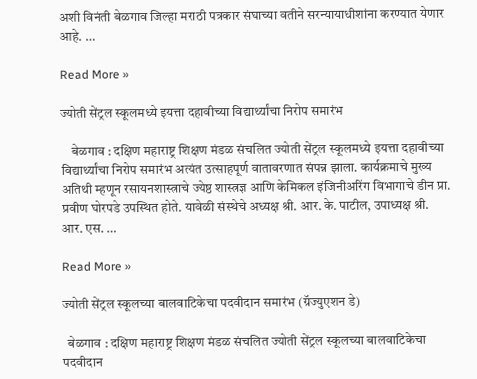अशी विनंती बेळगाव जिल्हा मराठी पत्रकार संघाच्या वतीने सरन्यायाधीशांना करण्यात येणार आहे. …

Read More »

ज्योती सेंट्रल स्कूलमध्ये इयत्ता दहावीच्या विद्यार्थ्यांचा निरोप समारंभ

    बेळगाव : दक्षिण महाराष्ट्र शिक्षण मंडळ संचलित ज्योती सेंट्रल स्कूलमध्ये इयत्ता दहावीच्या विद्यार्थ्यांचा निरोप समारंभ अत्यंत उत्साहपूर्ण वातावरणात संपन्न झाला. कार्यक्रमाचे मुख्य अतिथी म्हणून रसायनशास्त्राचे ज्येष्ठ शास्त्रज्ञ आणि केमिकल इंजिनीअरिंग विभागाचे डीन प्रा. प्रवीण घोरपडे उपस्थित होते. यावेळी संस्थेचे अध्यक्ष श्री. आर. के. पाटील, उपाध्यक्ष श्री. आर. एस. …

Read More »

ज्योती सेंट्रल स्कूलच्या बालवाटिकेचा पदवीदान समारंभ (ग्रॅज्युएशन डे)

  बेळगाव : दक्षिण महाराष्ट्र शिक्षण मंडळ संचलित ज्योती सेंट्रल स्कूलच्या बालवाटिकेचा पदवीदान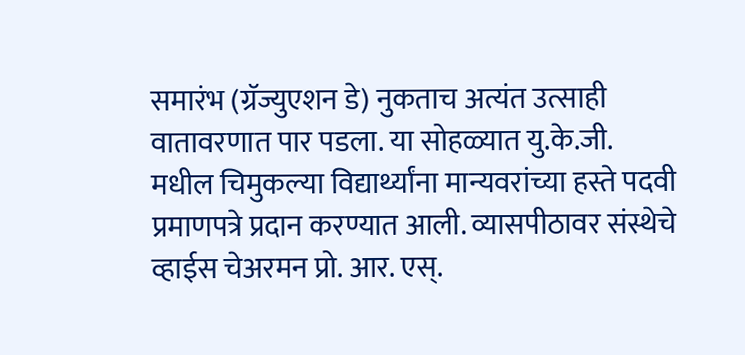समारंभ (ग्रॅज्युएशन डे) नुकताच अत्यंत उत्साही वातावरणात पार पडला. या सोहळ्यात यु.के.जी. मधील चिमुकल्या विद्यार्थ्यांना मान्यवरांच्या हस्ते पदवी प्रमाणपत्रे प्रदान करण्यात आली. व्यासपीठावर संस्थेचे व्हाईस चेअरमन प्रो. आर. एस्.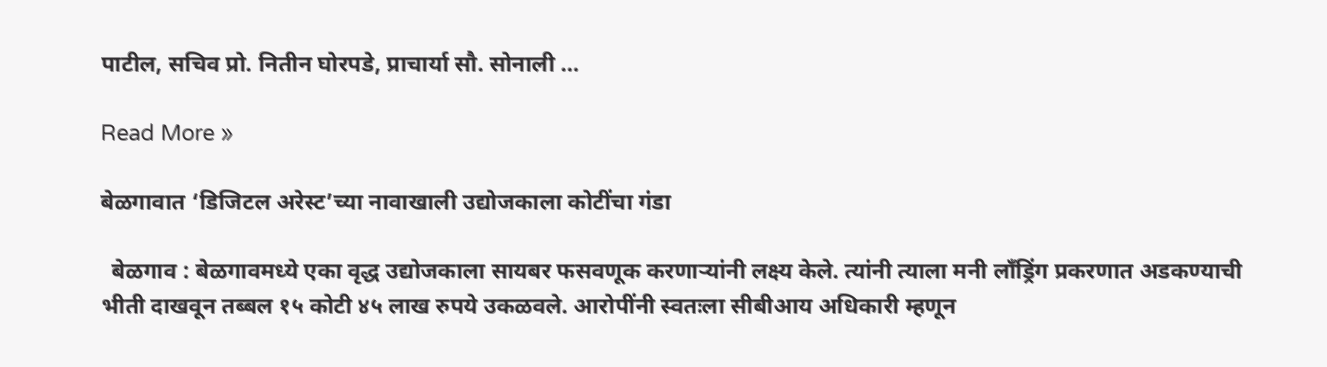पाटील, सचिव प्रो. नितीन घोरपडे, प्राचार्या सौ. सोनाली …

Read More »

बेळगावात ‘डिजिटल अरेस्ट’च्या नावाखाली उद्योजकाला कोटींचा गंडा

  बेळगाव : बेळगावमध्ये एका वृद्ध उद्योजकाला सायबर फसवणूक करणाऱ्यांनी लक्ष्य केले. त्यांनी त्याला मनी लॉंड्रिंग प्रकरणात अडकण्याची भीती दाखवून तब्बल १५ कोटी ४५ लाख रुपये उकळवले. आरोपींनी स्वतःला सीबीआय अधिकारी म्हणून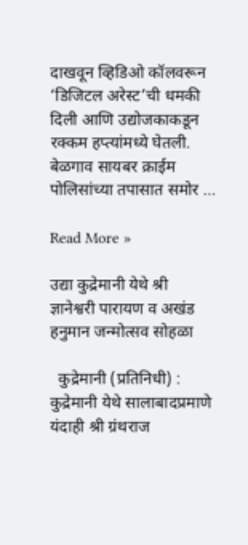दाखवून व्हिडिओ कॉलवरून ‘डिजिटल अरेस्ट’ची धमकी दिली आणि उद्योजकाकडून रक्कम हप्त्यांमध्ये घेतली. बेळगाव सायबर क्राईम पोलिसांच्या तपासात समोर …

Read More »

उद्या कुद्रेमानी येथे श्री ज्ञानेश्वरी पारायण व अखंड हनुमान जन्मोत्सव सोहळा

  कुद्रेमानी (प्रतिनिधी) : कुद्रेमानी येथे सालाबादप्रमाणे यंदाही श्री ग्रंथराज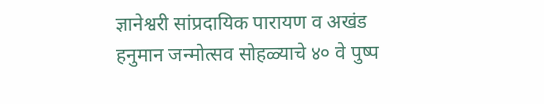ज्ञानेश्वरी सांप्रदायिक पारायण व अखंड हनुमान जन्मोत्सव सोहळ्याचे ४० वे पुष्प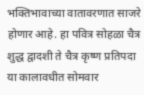भक्तिभावाच्या वातावरणात साजरे होणार आहे. हा पवित्र सोहळा चैत्र शुद्ध द्वादशी ते चैत्र कृष्ण प्रतिपदा या कालावधीत सोमवार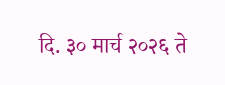दि. ३० मार्च २०२६ ते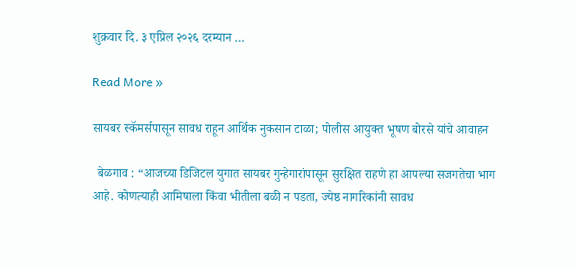शुक्रवार दि. ३ एप्रिल २०२६ दरम्यान …

Read More »

सायबर स्कॅमर्सपासून सावध राहून आर्थिक नुकसान टाळा; पोलीस आयुक्त भूषण बोरसे यांचे आवाहन

  बेळगाव : “आजच्या डिजिटल युगात सायबर गुन्हेगारांपासून सुरक्षित राहणे हा आपल्या सजगतेचा भाग आहे. कोणत्याही आमिषाला किंवा भीतीला बळी न पडता, ज्येष्ठ नागरिकांनी सावध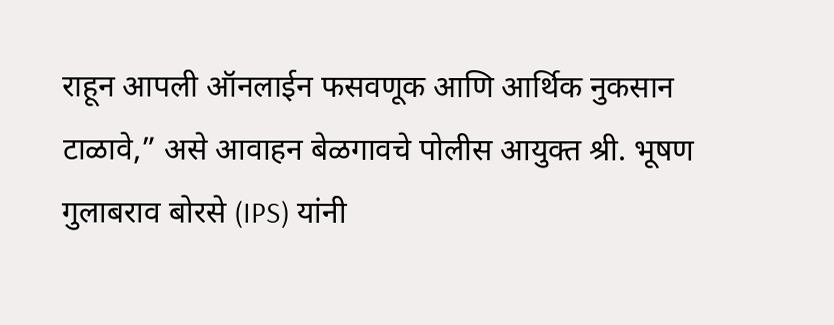राहून आपली ऑनलाईन फसवणूक आणि आर्थिक नुकसान टाळावे,” असे आवाहन बेळगावचे पोलीस आयुक्त श्री. भूषण गुलाबराव बोरसे (IPS) यांनी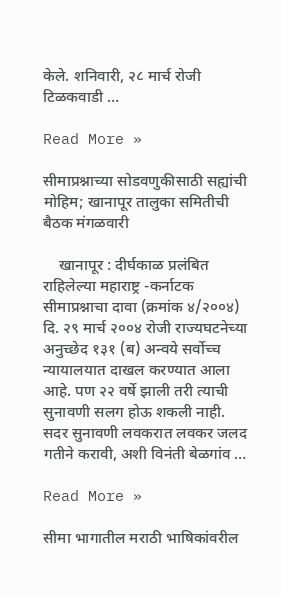केले. शनिवारी, २८ मार्च रोजी टिळकवाडी …

Read More »

सीमाप्रश्नाच्या सोडवणुकीसाठी सह्यांची मोहिम; खानापूर तालुका समितीची बैठक मंगळवारी

    खानापूर : दीर्घकाळ प्रलंबित राहिलेल्या महाराष्ट्र -कर्नाटक सीमाप्रश्नाचा दावा (क्रमांक ४/२००४) दि. २९ मार्च २००४ रोजी राज्यघटनेच्या अनुच्छेद १३१ (ब) अन्वये सर्वोच्च न्यायालयात दाखल करण्यात आला आहे. पण २२ वर्षे झाली तरी त्याची सुनावणी सलग होऊ शकली नाही. सदर सुनावणी लवकरात लवकर जलद गतीने करावी, अशी विनंती बेळगांव …

Read More »

सीमा भागातील मराठी भाषिकांवरील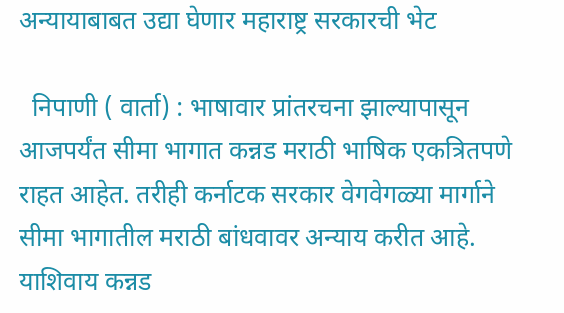अन्यायाबाबत उद्या घेणार महाराष्ट्र सरकारची भेट

  निपाणी ( वार्ता) : भाषावार प्रांतरचना झाल्यापासून आजपर्यंत सीमा भागात कन्नड मराठी भाषिक एकत्रितपणे राहत आहेत. तरीही कर्नाटक सरकार वेगवेगळ्या मार्गाने सीमा भागातील मराठी बांधवावर अन्याय करीत आहे. याशिवाय कन्नड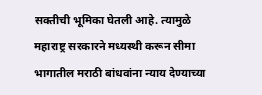सक्तीची भूमिका घेतली आहे. त्यामुळे महाराष्ट्र सरकारने मध्यस्थी करून सीमा भागातील मराठी बांधवांना न्याय देण्याच्या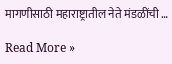मागणीसाठी महाराष्ट्रातील नेते मंडळींची …

Read More »